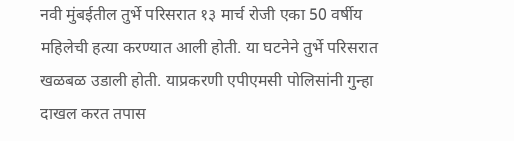नवी मुंबईतील तुर्भे परिसरात १३ मार्च रोजी एका 50 वर्षीय महिलेची हत्या करण्यात आली होती. या घटनेने तुर्भे परिसरात खळबळ उडाली होती. याप्रकरणी एपीएमसी पोलिसांनी गुन्हा दाखल करत तपास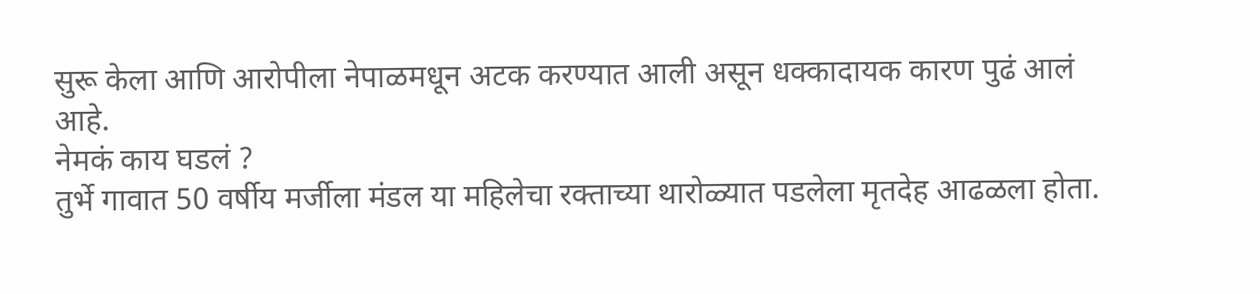सुरू केला आणि आरोपीला नेपाळमधून अटक करण्यात आली असून धक्कादायक कारण पुढं आलं आहे.
नेमकं काय घडलं ?
तुर्भे गावात 50 वर्षीय मर्जीला मंडल या महिलेचा रक्ताच्या थारोळ्यात पडलेला मृतदेह आढळला होता.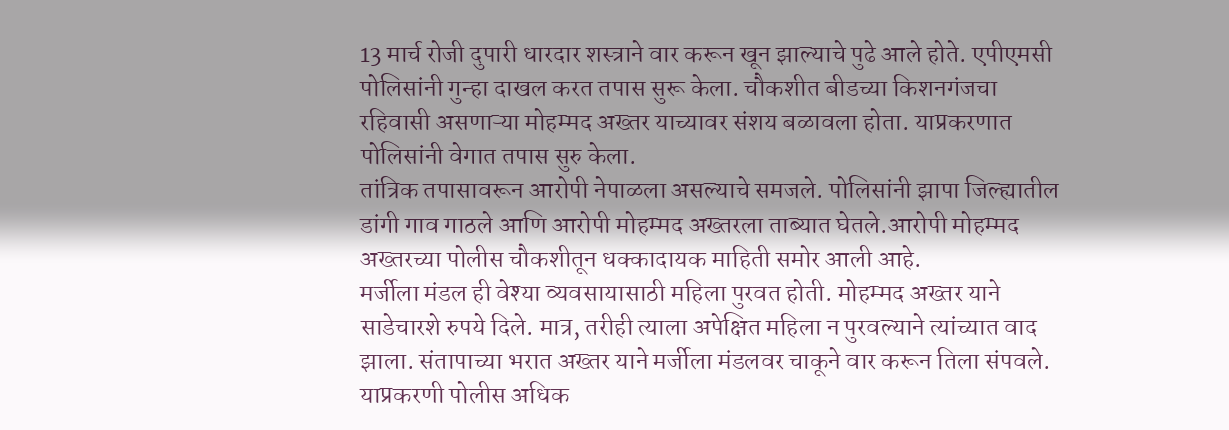13 मार्च रोजी दुपारी धारदार शस्त्राने वार करून खून झाल्याचे पुढे आले होते. एपीएमसी पोलिसांनी गुन्हा दाखल करत तपास सुरू केला. चौकशीत बीडच्या किशनगंजचा रहिवासी असणाऱ्या मोहम्मद अख्तर याच्यावर संशय बळावला होता. याप्रकरणात पोलिसांनी वेगात तपास सुरु केला.
तांत्रिक तपासावरून आरोपी नेपाळला असल्याचे समजले. पोलिसांनी झापा जिल्ह्यातील डांगी गाव गाठले आणि आरोपी मोहम्मद अख्तरला ताब्यात घेतले.आरोपी मोहम्मद अख्तरच्या पोलीस चौकशीतून धक्कादायक माहिती समोर आली आहे.
मर्जीला मंडल ही वेश्या व्यवसायासाठी महिला पुरवत होती. मोहम्मद अख्तर याने साडेचारशे रुपये दिले. मात्र, तरीही त्याला अपेक्षित महिला न पुरवल्याने त्यांच्यात वाद झाला. संतापाच्या भरात अख्तर याने मर्जीला मंडलवर चाकूने वार करून तिला संपवले. याप्रकरणी पोलीस अधिक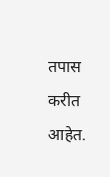तपास करीत आहेत.